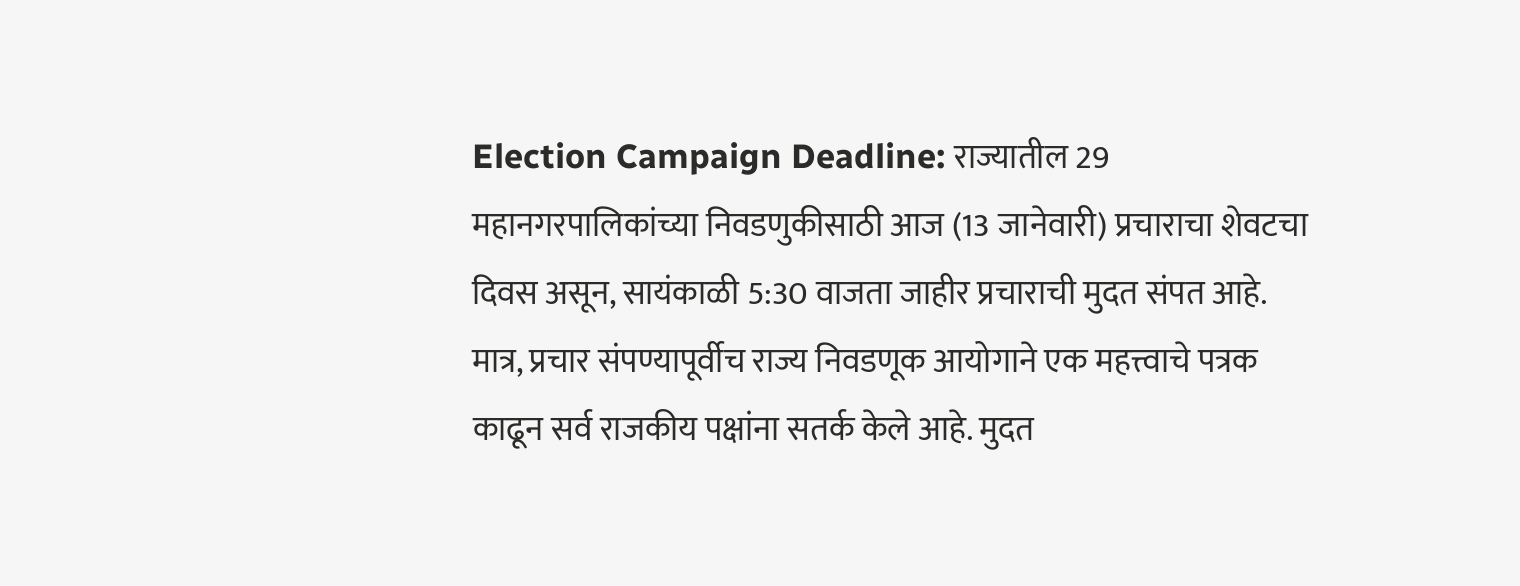Election Campaign Deadline: राज्यातील 29 महानगरपालिकांच्या निवडणुकीसाठी आज (13 जानेवारी) प्रचाराचा शेवटचा दिवस असून, सायंकाळी 5:30 वाजता जाहीर प्रचाराची मुदत संपत आहे. मात्र, प्रचार संपण्यापूर्वीच राज्य निवडणूक आयोगाने एक महत्त्वाचे पत्रक काढून सर्व राजकीय पक्षांना सतर्क केले आहे. मुदत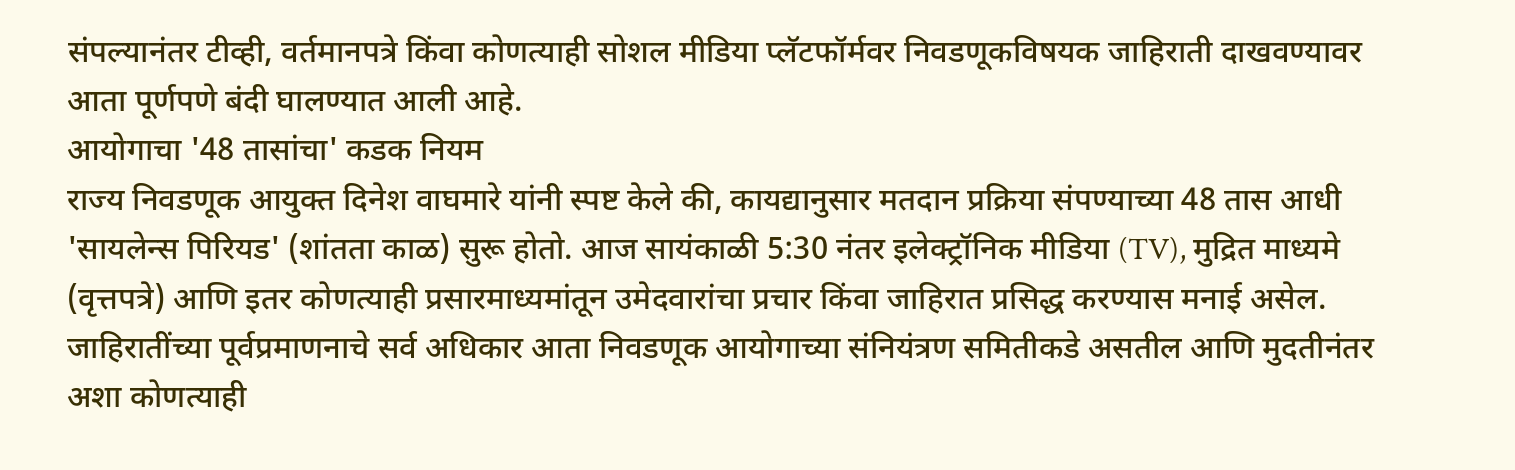संपल्यानंतर टीव्ही, वर्तमानपत्रे किंवा कोणत्याही सोशल मीडिया प्लॅटफॉर्मवर निवडणूकविषयक जाहिराती दाखवण्यावर आता पूर्णपणे बंदी घालण्यात आली आहे.
आयोगाचा '48 तासांचा' कडक नियम
राज्य निवडणूक आयुक्त दिनेश वाघमारे यांनी स्पष्ट केले की, कायद्यानुसार मतदान प्रक्रिया संपण्याच्या 48 तास आधी 'सायलेन्स पिरियड' (शांतता काळ) सुरू होतो. आज सायंकाळी 5:30 नंतर इलेक्ट्रॉनिक मीडिया (TV), मुद्रित माध्यमे (वृत्तपत्रे) आणि इतर कोणत्याही प्रसारमाध्यमांतून उमेदवारांचा प्रचार किंवा जाहिरात प्रसिद्ध करण्यास मनाई असेल. जाहिरातींच्या पूर्वप्रमाणनाचे सर्व अधिकार आता निवडणूक आयोगाच्या संनियंत्रण समितीकडे असतील आणि मुदतीनंतर अशा कोणत्याही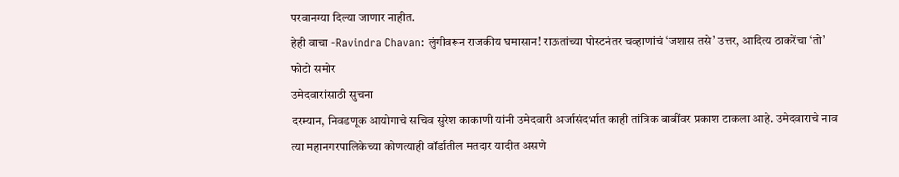परवानग्या दिल्या जाणार नाहीत.
हेही वाचा -Ravindra Chavan: लुंगीवरून राजकीय घमासान! राऊतांच्या पोस्टनंतर चव्हाणांचं ‘जशास तसे’ उत्तर, आदित्य ठाकरेंचा ‘तो’ फोटो समोर
उमेदवारांसाठी सुचना
दरम्यान, निवडणूक आयोगाचे सचिव सुरेश काकाणी यांनी उमेदवारी अर्जासंदर्भात काही तांत्रिक बाबींवर प्रकाश टाकला आहे. उमेदवाराचे नाव त्या महानगरपालिकेच्या कोणत्याही वॉर्डातील मतदार यादीत असणे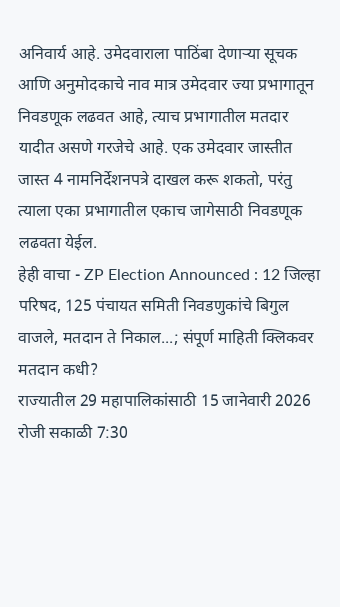अनिवार्य आहे. उमेदवाराला पाठिंबा देणाऱ्या सूचक आणि अनुमोदकाचे नाव मात्र उमेदवार ज्या प्रभागातून निवडणूक लढवत आहे, त्याच प्रभागातील मतदार यादीत असणे गरजेचे आहे. एक उमेदवार जास्तीत जास्त 4 नामनिर्देशनपत्रे दाखल करू शकतो, परंतु त्याला एका प्रभागातील एकाच जागेसाठी निवडणूक लढवता येईल.
हेही वाचा - ZP Election Announced : 12 जिल्हा परिषद, 125 पंचायत समिती निवडणुकांचे बिगुल वाजले, मतदान ते निकाल...; संपूर्ण माहिती क्लिकवर
मतदान कधी?
राज्यातील 29 महापालिकांसाठी 15 जानेवारी 2026 रोजी सकाळी 7:30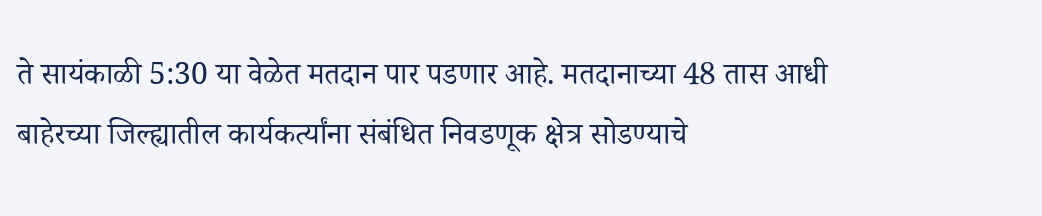ते सायंकाळी 5:30 या वेळेत मतदान पार पडणार आहे. मतदानाच्या 48 तास आधी बाहेरच्या जिल्ह्यातील कार्यकर्त्यांना संबंधित निवडणूक क्षेत्र सोडण्याचे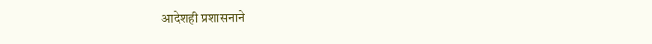आदेशही प्रशासनाने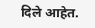दिले आहेत.